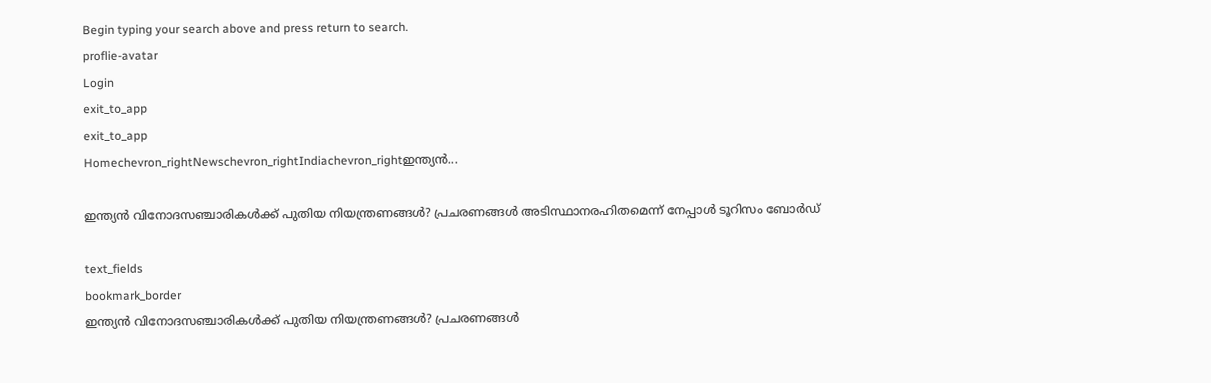Begin typing your search above and press return to search.
proflie-avatar
Login
exit_to_app
exit_to_app
Homechevron_rightNewschevron_rightIndiachevron_rightഇന്ത്യൻ...

ഇന്ത്യൻ വിനോദസഞ്ചാരികൾക്ക് പുതിയ നിയന്ത്രണങ്ങൾ? പ്രചരണങ്ങൾ അടിസ്ഥാനരഹിതമെന്ന് നേപ്പാൾ ടൂറിസം ബോർഡ്

text_fields
bookmark_border
ഇന്ത്യൻ വിനോദസഞ്ചാരികൾക്ക് പുതിയ നിയന്ത്രണങ്ങൾ? പ്രചരണങ്ങൾ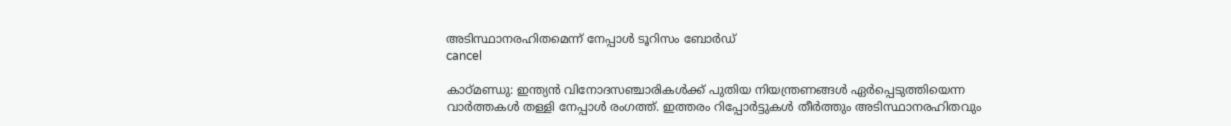അടിസ്ഥാനരഹിതമെന്ന് നേപ്പാൾ ടൂറിസം ബോർഡ്
cancel

കാഠ്മണ്ഡു: ഇന്ത്യൻ വിനോദസഞ്ചാരികൾക്ക് പുതിയ നിയന്ത്രണങ്ങൾ ഏർപ്പെടുത്തിയെന്ന വാർത്തകൾ തള്ളി നേപ്പാൾ രംഗത്ത്. ഇത്തരം റിപ്പോർട്ടുകൾ തീർത്തും അടിസ്ഥാനരഹിതവും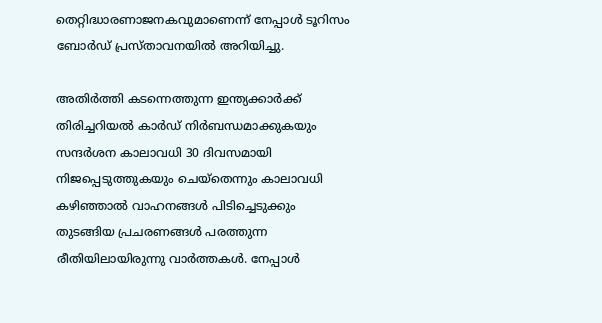തെറ്റിദ്ധാരണാജനകവുമാണെന്ന് നേപ്പാൾ ടൂറിസം ബോർഡ് പ്രസ്താവനയിൽ അറിയിച്ചു.

അതിർത്തി കടന്നെത്തുന്ന ഇന്ത്യക്കാർക്ക് തിരിച്ചറിയൽ കാർഡ് നിർബന്ധമാക്കുകയും സന്ദർശന കാലാവധി 30 ദിവസമായി നിജപ്പെടുത്തുകയും ചെയ്തെന്നും കാലാവധി കഴിഞ്ഞാൽ വാഹനങ്ങൾ പിടിച്ചെടുക്കും തുടങ്ങിയ പ്രചരണങ്ങൾ പരത്തുന്ന രീതിയിലായിരുന്നു വാർത്തകൾ. നേപ്പാൾ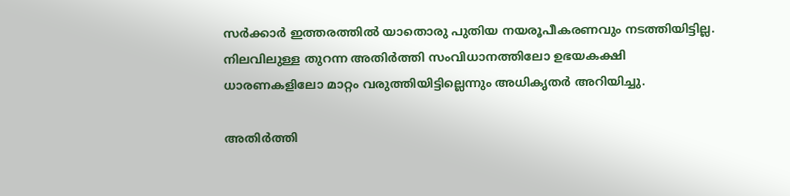സർക്കാർ ഇത്തരത്തിൽ യാതൊരു പുതിയ നയരൂപീകരണവും നടത്തിയിട്ടില്ല. നിലവിലുള്ള തുറന്ന അതിർത്തി സംവിധാനത്തിലോ ഉഭയകക്ഷി ധാരണകളിലോ മാറ്റം വരുത്തിയിട്ടില്ലെന്നും അധികൃതർ അറിയിച്ചു.

അതിർത്തി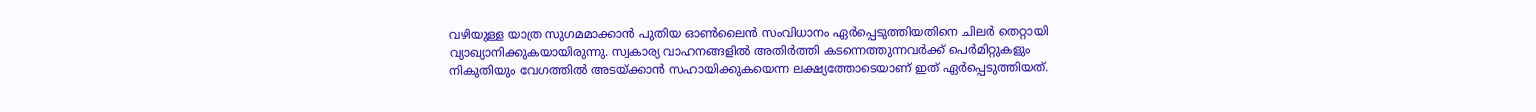വഴിയുള്ള യാത്ര സുഗമമാക്കാൻ പുതിയ ഓൺലൈൻ സംവിധാനം ഏർപ്പെടുത്തിയതിനെ ചിലർ തെറ്റായി വ്യാഖ്യാനിക്കുകയായിരുന്നു. സ്വകാര്യ വാഹനങ്ങളിൽ അതിർത്തി കടന്നെത്തുന്നവർക്ക് പെർമിറ്റുകളും നികുതിയും വേഗത്തിൽ അടയ്ക്കാൻ സഹായിക്കുകയെന്ന ലക്ഷ്യത്തോടെയാണ് ഇത് ഏർപ്പെടുത്തിയത്.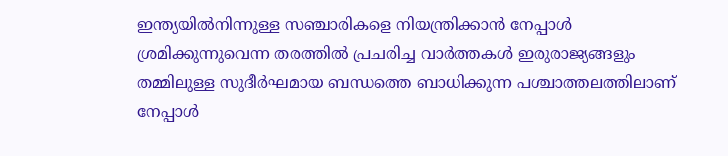ഇന്ത്യയിൽനിന്നുള്ള സഞ്ചാരികളെ നിയന്ത്രിക്കാൻ നേപ്പാൾ ശ്രമിക്കുന്നുവെന്ന തരത്തിൽ പ്രചരിച്ച വാർത്തകൾ ഇരുരാജ്യങ്ങളും തമ്മിലുള്ള സുദീർഘമായ ബന്ധത്തെ ബാധിക്കുന്ന പശ്ചാത്തലത്തിലാണ് നേപ്പാൾ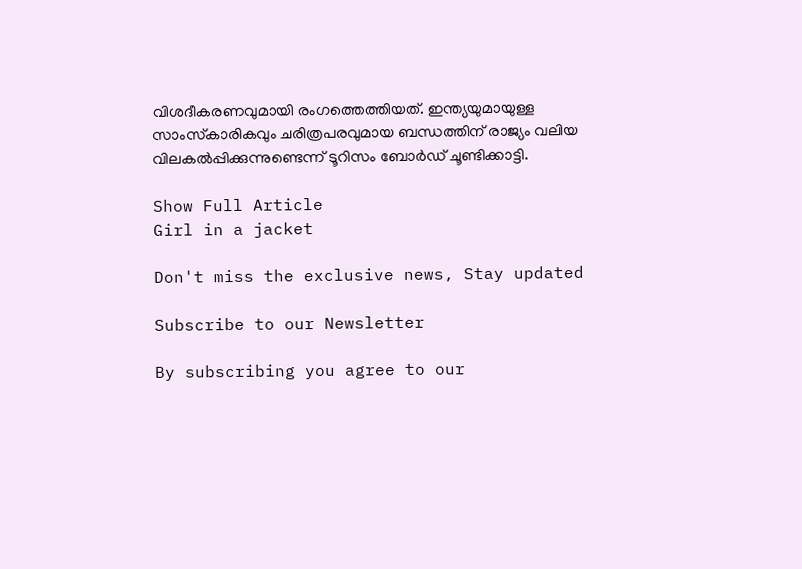വിശദീകരണവുമായി രംഗത്തെത്തിയത്. ഇന്ത്യയുമായുള്ള സാംസ്‌കാരികവും ചരിത്രപരവുമായ ബന്ധത്തിന് രാജ്യം വലിയ വിലകൽപ്പിക്കുന്നുണ്ടെന്ന് ടൂറിസം ബോർഡ് ചൂണ്ടിക്കാട്ടി.

Show Full Article
Girl in a jacket

Don't miss the exclusive news, Stay updated

Subscribe to our Newsletter

By subscribing you agree to our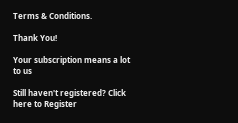Terms & Conditions.

Thank You!

Your subscription means a lot to us

Still haven't registered? Click here to Register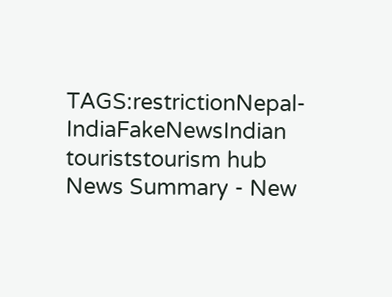TAGS:restrictionNepal-IndiaFakeNewsIndian touriststourism hub
News Summary - New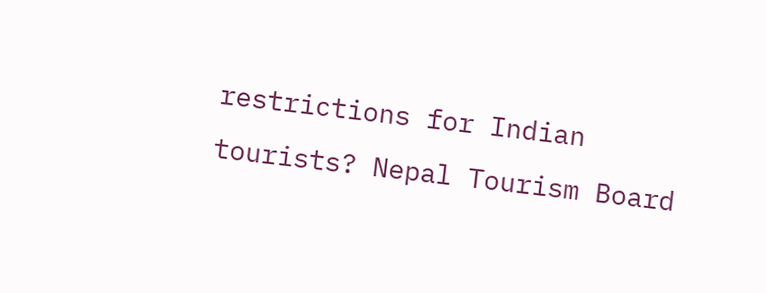restrictions for Indian tourists? Nepal Tourism Board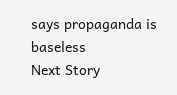says propaganda is baseless
Next Story